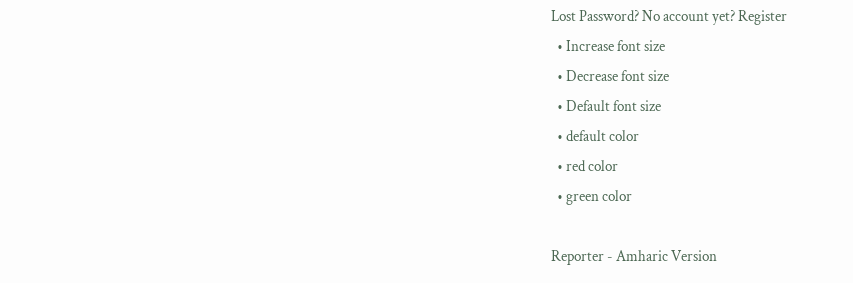Lost Password? No account yet? Register
  • Increase font size
  • Decrease font size
  • Default font size
  • default color
  • red color
  • green color

Reporter - Amharic Version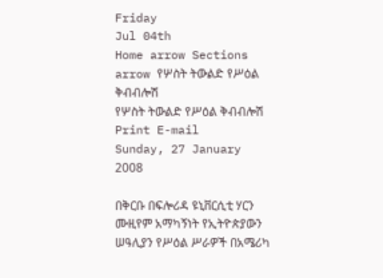Friday
Jul 04th
Home arrow Sections arrow የሦስት ትውልድ የሥዕል ቅብብሎሽ
የሦስት ትውልድ የሥዕል ቅብብሎሽ Print E-mail
Sunday, 27 January 2008

በቅርቡ በፍሎሪዳ ዩኒቨርሲቲ ሃርን ሙዚየም አማካኝነት የኢትዮጵያውን ሠዓሊያን የሥዕል ሥራዎች በአሜሪካ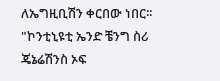ለኤግዚቢሽን ቀርበው ነበር፡፡ "ኮንቲኒዩቲ ኤንድ ቼንግ ስሪ ጄኔሬሽንስ ኦፍ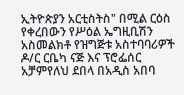ኢትዮጵያን አርቲስትስ" በሚል ርዕስ የቀረበውን የሥዕል ኤግዚቢሽን አስመልክቶ የዝግጅቱ አስተባባሪዎች ዶ/ር ርቤካ ናጅ እና ፕሮፌሰር አቻምየለህ ደበላ በአዲስ አበባ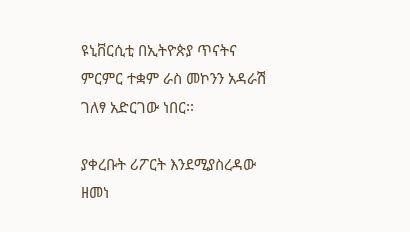ዩኒቨርሲቲ በኢትዮጵያ ጥናትና ምርምር ተቋም ራስ መኮንን አዳራሽ ገለፃ አድርገው ነበር፡፡

ያቀረቡት ሪፖርት እንደሚያስረዳው ዘመነ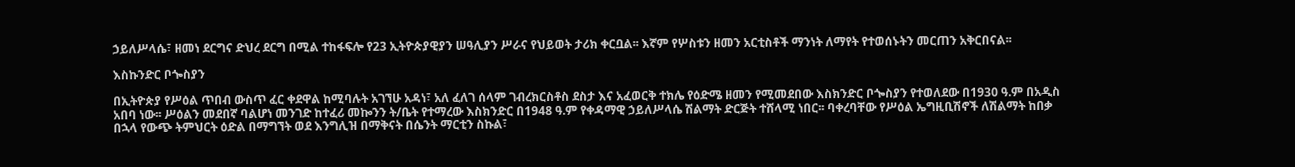ኃይለሥላሴ፣ ዘመነ ደርግና ድህረ ደርግ በሚል ተከፋፍሎ የ23 ኢትዮጵያዊያን ሠዓሊያን ሥራና የህይወት ታሪክ ቀርቧል፡፡ እኛም የሦስቱን ዘመን አርቲስቶች ማንነት ለማየት የተወሰኑትን መርጠን አቅርበናል፡፡

እስኩንድር ቦጐስያን

በኢትዮጵያ የሥዕል ጥበብ ውስጥ ፈር ቀደዋል ከሚባሉት አገኘሁ አዳነ፣ አለ ፈለገ ሰላም ገብረክርስቶስ ደስታ እና አፈወርቅ ተክሌ የዕድሜ ዘመን የሚመደበው እስክንድር ቦጐስያን የተወለደው በ1930 ዓ.ም በአዲስ አበባ ነው፡፡ ሥዕልን መደበኛ ባልሆነ መንገድ ከተፈሪ መኰንን ት/ቤት የተማረው እስክንድር በ1948 ዓ.ም የቀዳማዊ ኃይለሥላሴ ሽልማት ድርጅት ተሸላሚ ነበር፡፡ ባቀረባቸው የሥዕል ኤግዚቢሽኖች ለሽልማት ከበቃ በኋላ የውጭ ትምህርት ዕድል በማግኘት ወደ እንግሊዝ በማቅናት በሴንት ማርቲን ስኩል፣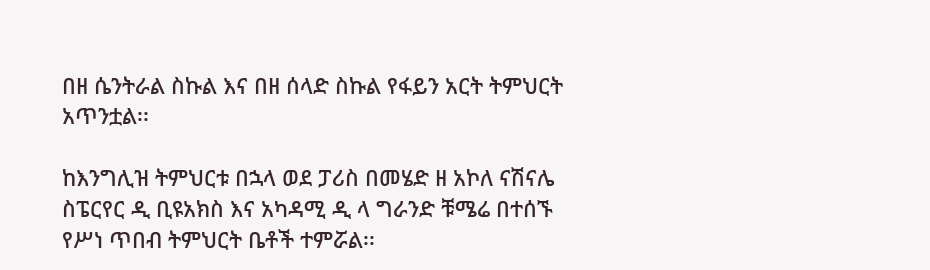በዘ ሴንትራል ስኩል እና በዘ ሰላድ ስኩል የፋይን አርት ትምህርት አጥንቷል፡፡

ከእንግሊዝ ትምህርቱ በኋላ ወደ ፓሪስ በመሄድ ዘ አኮለ ናሽናሌ ስፔርየር ዲ ቢዩአክስ እና አካዳሚ ዲ ላ ግራንድ ቹሜሬ በተሰኙ የሥነ ጥበብ ትምህርት ቤቶች ተምሯል፡፡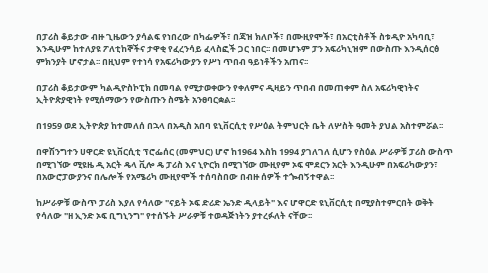በፓሪስ ቆይታው ብዙ ጊዜውን ያሳልፍ የነበረው በካፌዎች፣ በጃዝ ክለቦች፣ በሙዚየሞች፣ በአርቲስቶች ስቱዲዮ አካባቢ፣ እንዲሁም ከተለያዩ ፖለቲከኞችና ታዋቂ የፈረንሳይ ፈላስፎች ጋር ነበር፡፡ በመሆኑም ፓን አፍሪካኒዝም በውስጡ እንዲሰርፅ ምክንያት ሆኖታል፡፡ በዚህም የተነሳ የአፍሪካውያን የሥነ ጥበብ ዓይነቶችን አጠና፡፡

በፓሪስ ቆይታውም ካልዲዮስኮፒክ በመባል የሚታወቀውን የቀለምና ዲዛይን ጥበብ በመጠቀም ስለ አፍሪካዊነትና ኢትዮጵያዊነት የሚሰማውን የውስጡን ስሜት አንፀባርቋል፡፡

በ1959 ወደ ኢትዮጵያ ከተመለሰ በኋላ በአዲስ አበባ ዩኒቨርሲቲ የሥዕል ትምህርት ቤት ለሦስት ዓመት ያህል አስተምሯል፡፡

በዋሽንግተን ሀዋርድ ዩኒቨርሲቲ ፕሮፌሰር (መምህር) ሆኖ ከ1964 እስከ 1994 ያገለገለ ሲሆን የስዕል ሥራዎቹ ፓሪስ ውስጥ በሚገኘው ሚዩዜ ዲ አርት ዴላ ቪሎ ዴ ፓሪስ እና ኒዮርክ በሚገኘው ሙዚየም ኦፍ ሞደርን አርት እንዲሁም በአፍሪካውያን፣ በአውሮፓውያንና በሌሎች የአሜሪካ ሙዚየሞች ተሰባስበው በብዙ ሰዎች ተጐብኝተዋል፡፡

ከሥራዎቹ ውስጥ ፓሪስ እያለ የሳለው "ናይት ኦፍ ድሪድ ኤንድ ዲላይት" እና ሆዋርድ ዩኒቨርሲቲ በሚያስተምርበት ወቅት የሳለው "ዘ ኢንድ ኦፍ ቢግኒንግ" የተሰኙት ሥራዎቹ ተወዳጅነትን ያተረፉለት ናቸው፡፡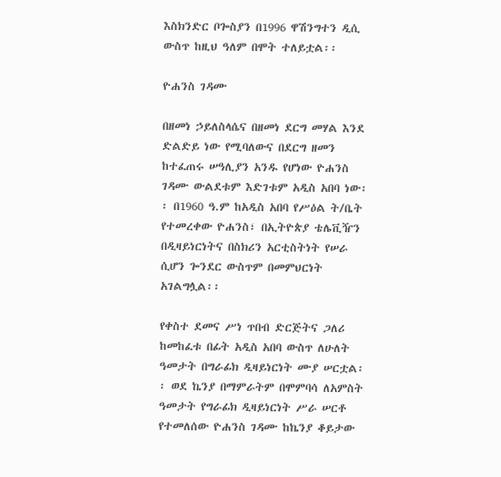እስክንድር ቦጐስያን በ1996 ዋሽንግተን ዲሲ ውስጥ ከዚህ ዓለም በሞት ተለይቷል፡፡

ዮሐንስ ገዳሙ

በዘመነ ኃይለስላሴና በዘመነ ደርግ መሃል እንደ ድልድይ ነው የሚባለውና በደርግ ዘመን ከተፈጠሩ ሠዓሊያን አንዱ የሆነው ዮሐንስ ገዳሙ ውልደቱም እድገቱም አዲስ አበባ ነው፡፡ በ1960 ዓ.ም ከአዲስ አበባ የሥዕል ት/ቤት የተመረቀው ዮሐንስ፣ በኢትዮጵያ ቴሌቪዥን በዲዛይነርነትና በስክሪን አርቲስትነት የሠራ ሲሆን ጐንደር ውስጥም በመምህርነት አገልግሏል፡፡

የቀስተ ደመና ሥነ ጥበብ ድርጅትና ጋለሪ ከመከፈቱ በፊት አዲስ አበባ ውስጥ ለሁለት ዓመታት በግራፊክ ዲዛይነርነት ሙያ ሠርቷል፡፡ ወደ ኬንያ በማምራትም በሞምባሳ ለአምስት ዓመታት የግራፊክ ዲዛይነርነት ሥራ ሠርቶ የተመለሰው ዮሐንስ ገዳሙ ከኬንያ ቆይታው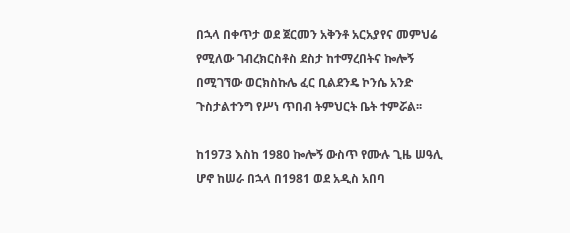በኋላ በቀጥታ ወደ ጀርመን አቅንቶ አርአያየና መምህሬ የሚለው ገብረክርስቶስ ደስታ ከተማረበትና ኰሎኝ በሚገኘው ወርክስኩሌ ፈር ቢልደንዴ ኮንሴ አንድ ጉስታልተንግ የሥነ ጥበብ ትምህርት ቤት ተምሯል፡፡

ከ1973 እስከ 1980 ኰሎኝ ውስጥ የሙሉ ጊዜ ሠዓሊ ሆኖ ከሠራ በኋላ በ1981 ወደ አዲስ አበባ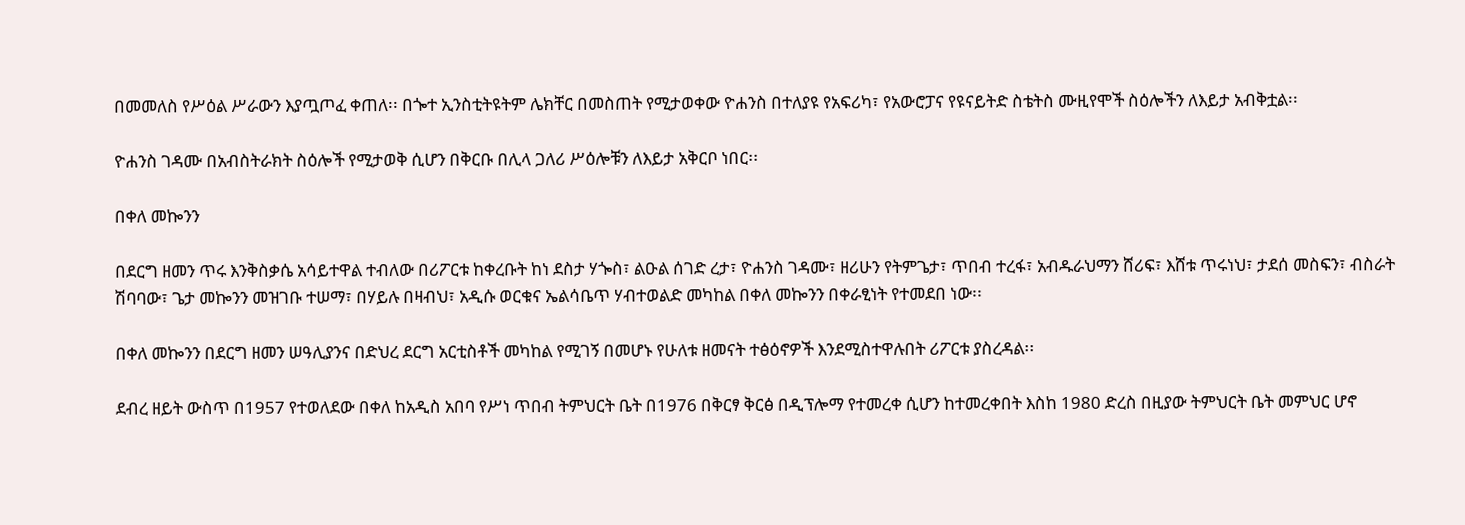በመመለስ የሥዕል ሥራውን እያጧጦፈ ቀጠለ፡፡ በጐተ ኢንስቲትዩትም ሌክቸር በመስጠት የሚታወቀው ዮሐንስ በተለያዩ የአፍሪካ፣ የአውሮፓና የዩናይትድ ስቴትስ ሙዚየሞች ስዕሎችን ለእይታ አብቅቷል፡፡

ዮሐንስ ገዳሙ በአብስትራክት ስዕሎች የሚታወቅ ሲሆን በቅርቡ በሊላ ጋለሪ ሥዕሎቹን ለእይታ አቅርቦ ነበር፡፡

በቀለ መኰንን

በደርግ ዘመን ጥሩ እንቅስቃሴ አሳይተዋል ተብለው በሪፖርቱ ከቀረቡት ከነ ደስታ ሃጐስ፣ ልዑል ሰገድ ረታ፣ ዮሐንስ ገዳሙ፣ ዘሪሁን የትምጌታ፣ ጥበብ ተረፋ፣ አብዱራህማን ሸሪፍ፣ እሸቱ ጥሩነህ፣ ታደሰ መስፍን፣ ብስራት ሽባባው፣ ጌታ መኰንን መዝገቡ ተሠማ፣ በሃይሉ በዛብህ፣ አዲሱ ወርቁና ኤልሳቤጥ ሃብተወልድ መካከል በቀለ መኰንን በቀራፂነት የተመደበ ነው፡፡

በቀለ መኰንን በደርግ ዘመን ሠዓሊያንና በድህረ ደርግ አርቲስቶች መካከል የሚገኝ በመሆኑ የሁለቱ ዘመናት ተፅዕኖዎች እንደሚስተዋሉበት ሪፖርቱ ያስረዳል፡፡

ደብረ ዘይት ውስጥ በ1957 የተወለደው በቀለ ከአዲስ አበባ የሥነ ጥበብ ትምህርት ቤት በ1976 በቅርፃ ቅርፅ በዲፕሎማ የተመረቀ ሲሆን ከተመረቀበት እስከ 1980 ድረስ በዚያው ትምህርት ቤት መምህር ሆኖ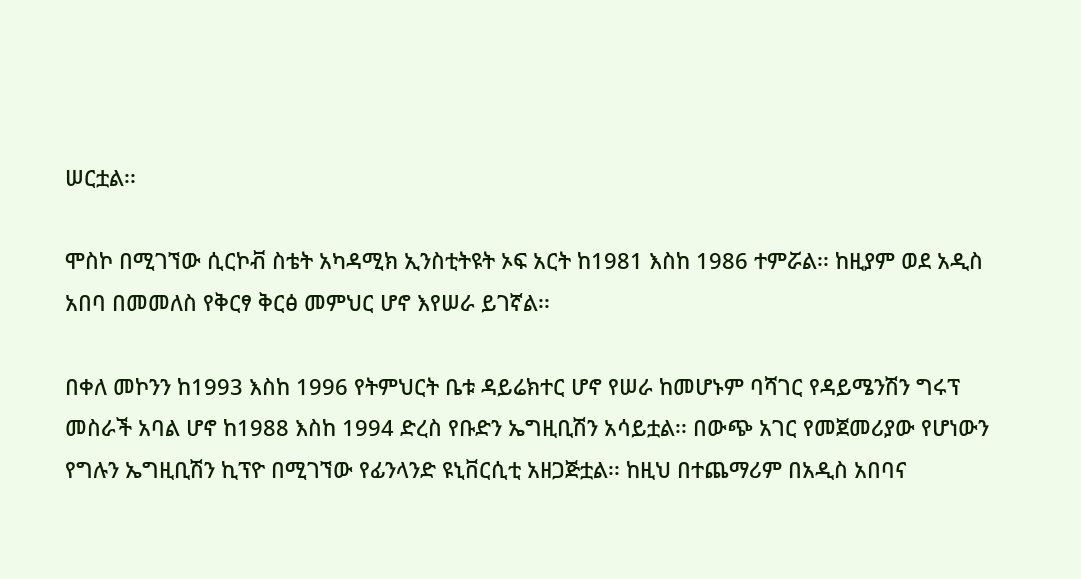ሠርቷል፡፡

ሞስኮ በሚገኘው ሲርኮቭ ስቴት አካዳሚክ ኢንስቲትዩት ኦፍ አርት ከ1981 እስከ 1986 ተምሯል፡፡ ከዚያም ወደ አዲስ አበባ በመመለስ የቅርፃ ቅርፅ መምህር ሆኖ እየሠራ ይገኛል፡፡

በቀለ መኮንን ከ1993 እስከ 1996 የትምህርት ቤቱ ዳይሬክተር ሆኖ የሠራ ከመሆኑም ባሻገር የዳይሜንሽን ግሩፕ መስራች አባል ሆኖ ከ1988 እስከ 1994 ድረስ የቡድን ኤግዚቢሽን አሳይቷል፡፡ በውጭ አገር የመጀመሪያው የሆነውን የግሉን ኤግዚቢሽን ኪፕዮ በሚገኘው የፊንላንድ ዩኒቨርሲቲ አዘጋጅቷል፡፡ ከዚህ በተጨማሪም በአዲስ አበባና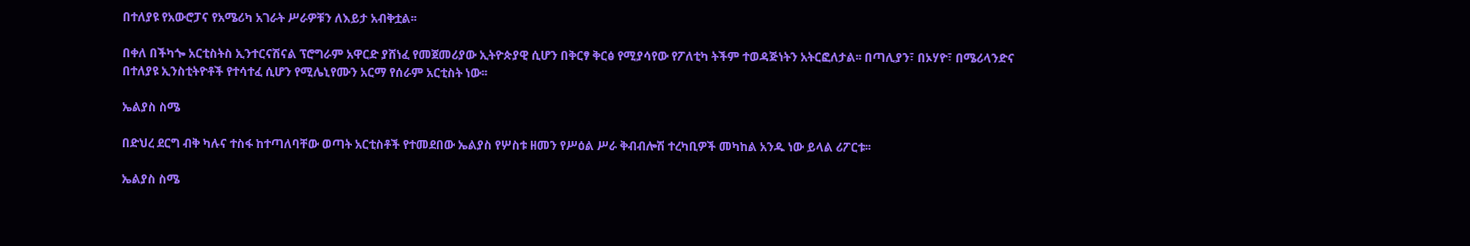በተለያዩ የአውሮፓና የአሜሪካ አገራት ሥራዎቹን ለእይታ አብቅቷል፡፡

በቀለ በችካጐ አርቲስትስ ኢንተርናሽናል ፕሮግራም አዋርድ ያሸነፈ የመጀመሪያው ኢትዮጵያዊ ሲሆን በቅርፃ ቅርፅ የሚያሳየው የፖለቲካ ትችም ተወዳጅነትን አትርፎለታል፡፡ በጣሊያን፣ በኦሃዮ፣ በሜሪላንድና በተለያዩ ኢንስቲትዮቶች የተሳተፈ ሲሆን የሚሌኒየሙን አርማ የሰራም አርቲስት ነው፡፡

ኤልያስ ስሜ

በድህረ ደርግ ብቅ ካሉና ተስፋ ከተጣለባቸው ወጣት አርቲስቶች የተመደበው ኤልያስ የሦስቱ ዘመን የሥዕል ሥራ ቅብብሎሽ ተረካቢዎች መካከል አንዱ ነው ይላል ሪፖርቱ፡፡

ኤልያስ ስሜ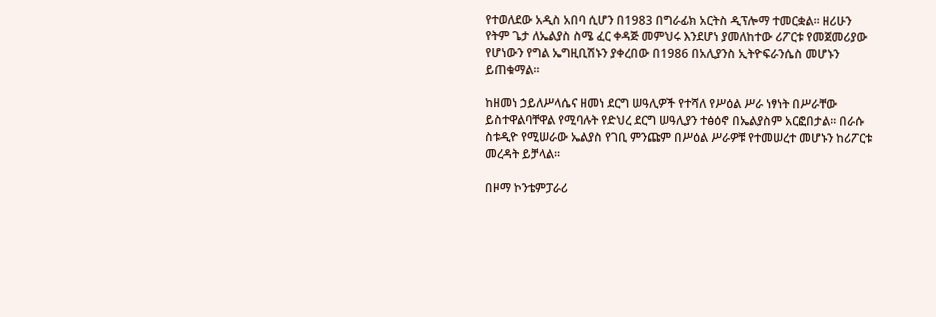የተወለደው አዲስ አበባ ሲሆን በ1983 በግራፊክ አርትስ ዲፕሎማ ተመርቋል፡፡ ዘሪሁን የትም ጌታ ለኤልያስ ስሜ ፈር ቀዳጅ መምህሩ እንደሆነ ያመለከተው ሪፖርቱ የመጀመሪያው የሆነውን የግል ኤግዚቢሽኑን ያቀረበው በ1986 በአሊያንስ ኢትዮፍራንሴስ መሆኑን ይጠቁማል፡፡

ከዘመነ ኃይለሥላሴና ዘመነ ደርግ ሠዓሊዎች የተሻለ የሥዕል ሥራ ነፃነት በሥራቸው ይስተዋልባቸዋል የሚባሉት የድህረ ደርግ ሠዓሊያን ተፅዕኖ በኤልያስም አርፎበታል፡፡ በራሱ ስቱዲዮ የሚሠራው ኤልያስ የገቢ ምንጩም በሥዕል ሥራዎቹ የተመሠረተ መሆኑን ከሪፖርቱ መረዳት ይቻላል፡፡

በዞማ ኮንቴምፓራሪ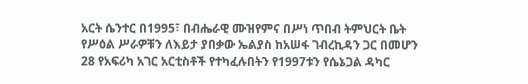አርት ሴንተር በ1995፣ በብሔራዊ ሙዝየምና በሥነ ጥበብ ትምህርት ቤት የሥዕል ሥራዎቹን ለእይታ ያበቃው ኤልያስ ከአሠፋ ገብረኪዳን ጋር በመሆን 28 የአፍሪካ አገር አርቲስቶች የተካፈሉበትን የ1997ቱን የሴኔጋል ዳካር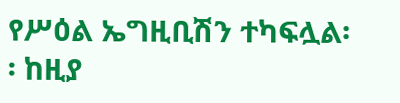የሥዕል ኤግዚቢሽን ተካፍሏል፡፡ ከዚያ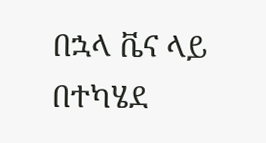በኋላ ቬና ላይ በተካሄደ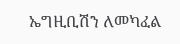ኤግዚቢሽን ለመካፈል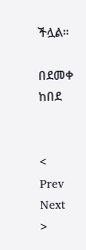ችሏል፡፡

በደመቀ ከበደ


< Prev   Next >